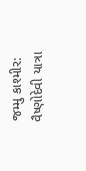જમ્મુ કાશ્મીર: વૈષ્ણોદેવી યાત્રા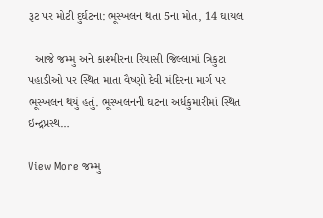રૂટ પર મોટી દુર્ઘટના: ભૂસ્ખલન થતા 5ના મોત, 14 ઘાયલ

  આજે જમ્મુ અને કાશ્મીરના રિયાસી જિલ્લામાં ત્રિકુટા પહાડીઓ પર સ્થિત માતા વૈષ્ણો દેવી મંદિરના માર્ગ પર ભૂસ્ખલન થયું હતું. ભૂસ્ખલનની ઘટના અર્ધકુમારીમાં સ્થિત ઇન્દ્રપ્રસ્થ…

View More જમ્મુ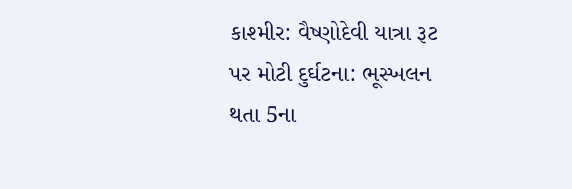કાશ્મીર: વૈષ્ણોદેવી યાત્રા રૂટ પર મોટી દુર્ઘટના: ભૂસ્ખલન થતા 5ના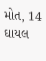મોત, 14 ઘાયલ